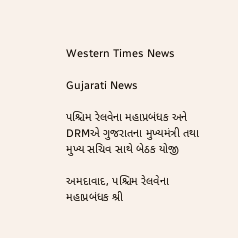Western Times News

Gujarati News

પશ્ચિમ રેલવેના મહાપ્રબંધક અને DRMએ ગુજરાતના મુખ્યમંત્રી તથા મુખ્ય સચિવ સાથે બેઠક યોજી

અમદાવાદ, પશ્ચિમ રેલવેના મહાપ્રબંધક શ્રી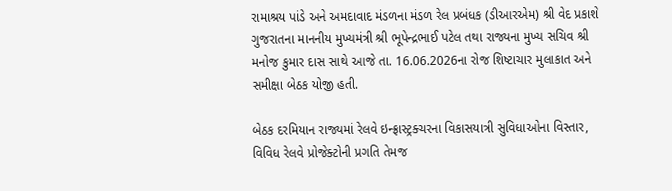રામાશ્રય પાંડે અને અમદાવાદ મંડળના મંડળ રેલ પ્રબંધક (ડીઆરએમ) શ્રી વેદ પ્રકાશે ગુજરાતના માનનીય મુખ્યમંત્રી શ્રી ભૂપેન્દ્રભાઈ પટેલ તથા રાજ્યના મુખ્ય સચિવ શ્રી મનોજ કુમાર દાસ સાથે આજે તા. 16.06.2026ના રોજ શિષ્ટાચાર મુલાકાત અને સમીક્ષા બેઠક યોજી હતી.

બેઠક દરમિયાન રાજ્યમાં રેલવે ઇન્ફ્રાસ્ટ્રક્ચરના વિકાસયાત્રી સુવિધાઓના વિસ્તાર, વિવિધ રેલવે પ્રોજેક્ટોની પ્રગતિ તેમજ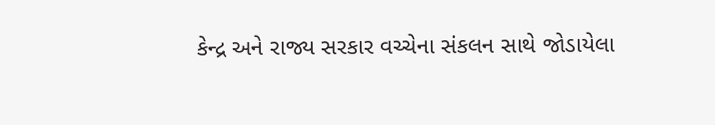કેન્દ્ર અને રાજ્ય સરકાર વચ્ચેના સંકલન સાથે જોડાયેલા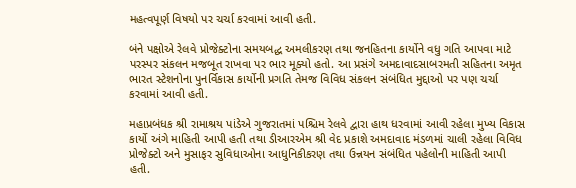મહત્વપૂર્ણ વિષયો પર ચર્ચા કરવામાં આવી હતી.

બંને પક્ષોએ રેલવે પ્રોજેક્ટોના સમયબદ્ધ અમલીકરણ તથા જનહિતના કાર્યોને વધુ ગતિ આપવા માટે પરસ્પર સંકલન મજબૂત રાખવા પર ભાર મૂક્યો હતો. આ પ્રસંગે અમદાવાદસાબરમતી સહિતના અમૃત ભારત સ્ટેશનોના પુનર્વિકાસ કાર્યોની પ્રગતિ તેમજ વિવિધ સંકલન સંબંધિત મુદ્દાઓ પર પણ ચર્ચા કરવામાં આવી હતી.

મહાપ્રબંધક શ્રી રામાશ્રય પાંડેએ ગુજરાતમાં પશ્ચિમ રેલવે દ્વારા હાથ ધરવામાં આવી રહેલા મુખ્ય વિકાસ કાર્યો અંગે માહિતી આપી હતી તથા ડીઆરએમ શ્રી વેદ પ્રકાશે અમદાવાદ મંડળમાં ચાલી રહેલા વિવિધ પ્રોજેક્ટો અને મુસાફર સુવિધાઓના આધુનિકીકરણ તથા ઉન્નયન સંબંધિત પહેલોની માહિતી આપી હતી.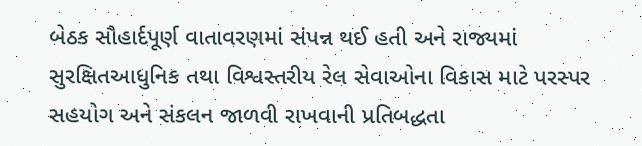બેઠક સૌહાર્દપૂર્ણ વાતાવરણમાં સંપન્ન થઈ હતી અને રાજ્યમાં સુરક્ષિતઆધુનિક તથા વિશ્વસ્તરીય રેલ સેવાઓના વિકાસ માટે પરસ્પર સહયોગ અને સંકલન જાળવી રાખવાની પ્રતિબદ્ધતા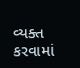વ્યક્ત કરવામાં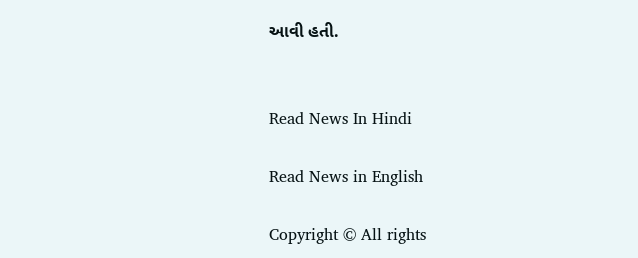આવી હતી.


Read News In Hindi

Read News in English

Copyright © All rights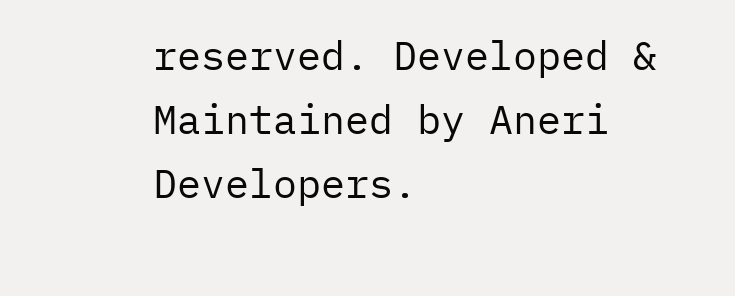reserved. Developed & Maintained by Aneri Developers.